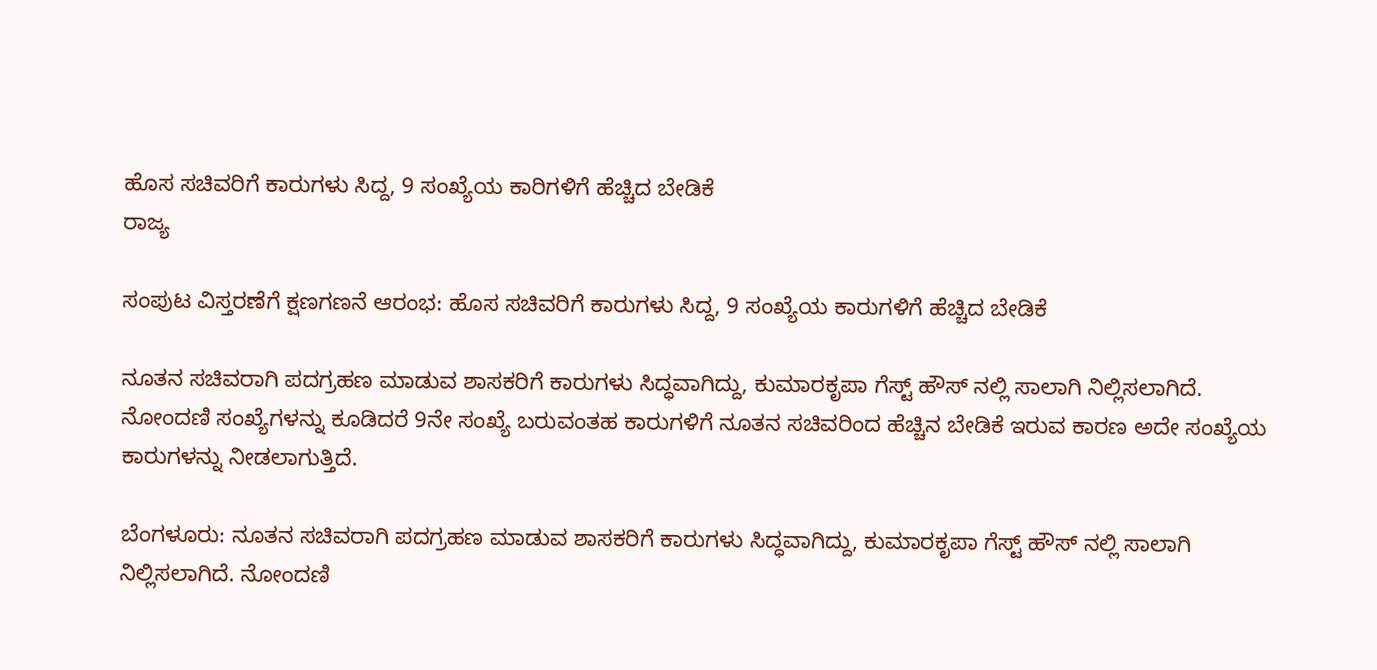ಹೊಸ ಸಚಿವರಿಗೆ ಕಾರುಗಳು ಸಿದ್ದ, 9 ಸಂಖ್ಯೆಯ ಕಾರಿಗಳಿಗೆ ಹೆಚ್ಚಿದ ಬೇಡಿಕೆ
ರಾಜ್ಯ

ಸಂಪುಟ ವಿಸ್ತರಣೆಗೆ ಕ್ಷಣಗಣನೆ ಆರಂಭ: ಹೊಸ ಸಚಿವರಿಗೆ ಕಾರುಗಳು ಸಿದ್ದ, 9 ಸಂಖ್ಯೆಯ ಕಾರುಗಳಿಗೆ ಹೆಚ್ಚಿದ ಬೇಡಿಕೆ

ನೂತನ ಸಚಿವರಾಗಿ ಪದಗ್ರಹಣ ಮಾಡುವ ಶಾಸಕರಿಗೆ ಕಾರುಗಳು ಸಿದ್ಧವಾಗಿದ್ದು, ಕುಮಾರಕೃಪಾ ಗೆಸ್ಟ್ ಹೌಸ್ ನಲ್ಲಿ ಸಾಲಾಗಿ ನಿಲ್ಲಿಸಲಾಗಿದೆ. ನೋಂದಣಿ ಸಂಖ್ಯೆಗಳನ್ನು ಕೂಡಿದರೆ 9ನೇ ಸಂಖ್ಯೆ ಬರುವಂತಹ ಕಾರುಗಳಿಗೆ ನೂತನ ಸಚಿವರಿಂದ ಹೆಚ್ಚಿನ ಬೇಡಿಕೆ ಇರುವ ಕಾರಣ ಅದೇ ಸಂಖ್ಯೆಯ ಕಾರುಗಳನ್ನು ನೀಡಲಾಗುತ್ತಿದೆ.

ಬೆಂಗಳೂರು: ನೂತನ ಸಚಿವರಾಗಿ ಪದಗ್ರಹಣ ಮಾಡುವ ಶಾಸಕರಿಗೆ ಕಾರುಗಳು ಸಿದ್ಧವಾಗಿದ್ದು, ಕುಮಾರಕೃಪಾ ಗೆಸ್ಟ್ ಹೌಸ್ ನಲ್ಲಿ ಸಾಲಾಗಿ ನಿಲ್ಲಿಸಲಾಗಿದೆ. ನೋಂದಣಿ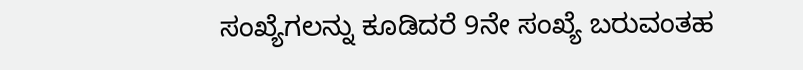ಸಂಖ್ಯೆಗಲನ್ನು ಕೂಡಿದರೆ 9ನೇ ಸಂಖ್ಯೆ ಬರುವಂತಹ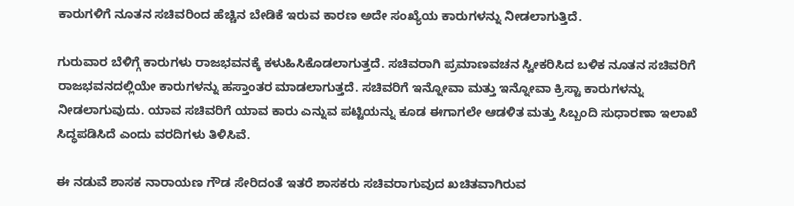ಕಾರುಗಳಿಗೆ ನೂತನ ಸಚಿವರಿಂದ ಹೆಚ್ಚಿನ ಬೇಡಿಕೆ ಇರುವ ಕಾರಣ ಅದೇ ಸಂಖ್ಯೆಯ ಕಾರುಗಳನ್ನು ನೀಡಲಾಗುತ್ತಿದೆ.

ಗುರುವಾರ ಬೆಳಿಗ್ಗೆ ಕಾರುಗಳು ರಾಜಭವನಕ್ಕೆ ಕಳುಹಿಸಿಕೊಡಲಾಗುತ್ತದೆ. ಸಚಿವರಾಗಿ ಪ್ರಮಾಣವಚನ ಸ್ವೀಕರಿಸಿದ ಬಳಿಕ ನೂತನ ಸಚಿವರಿಗೆ ರಾಜಭವನದಲ್ಲಿಯೇ ಕಾರುಗಳನ್ನು ಹಸ್ತಾಂತರ ಮಾಡಲಾಗುತ್ತದೆ. ಸಚಿವರಿಗೆ ಇನ್ನೋವಾ ಮತ್ತು ಇನ್ನೋವಾ ಕ್ರಿಸ್ಟಾ ಕಾರುಗಳನ್ನು ನೀಡಲಾಗುವುದು. ಯಾವ ಸಚಿವರಿಗೆ ಯಾವ ಕಾರು ಎನ್ನುವ ಪಟ್ಟಿಯನ್ನು ಕೂಡ ಈಗಾಗಲೇ ಆಡಳಿತ ಮತ್ತು ಸಿಬ್ಬಂದಿ ಸುಧಾರಣಾ ಇಲಾಖೆ ಸಿದ್ಧಪಡಿಸಿದೆ ಎಂದು ವರದಿಗಳು ತಿಳಿಸಿವೆ.

ಈ ನಡುವೆ ಶಾಸಕ ನಾರಾಯಣ ಗೌಡ ಸೇರಿದಂತೆ ಇತರೆ ಶಾಸಕರು ಸಚಿವರಾಗುವುದ ಖಚಿತವಾಗಿರುವ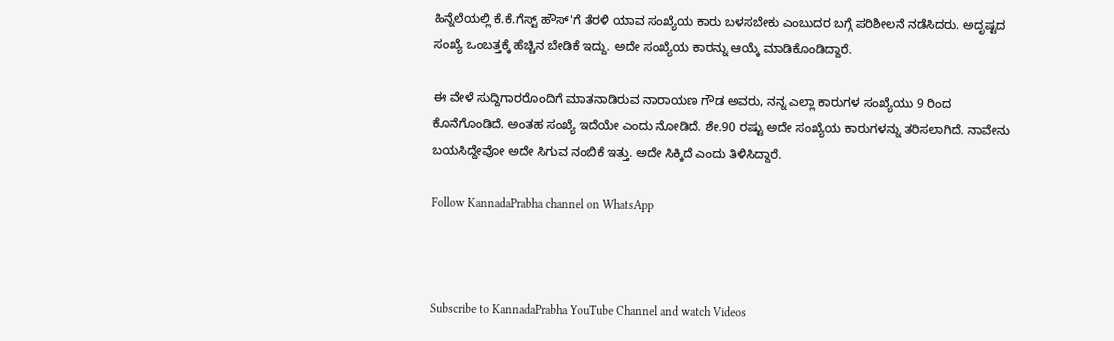ಹಿನ್ನೆಲೆಯಲ್ಲಿ ಕೆ.ಕೆ.ಗೆಸ್ಟ್ ಹೌಸ್'ಗೆ ತೆರಳಿ ಯಾವ ಸಂಖ್ಯೆಯ ಕಾರು ಬಳಸಬೇಕು ಎಂಬುದರ ಬಗ್ಗೆ ಪರಿಶೀಲನೆ ನಡೆಸಿದರು. ಅದೃಷ್ಟದ ಸಂಖ್ಯೆ ಒಂಬತ್ತಕ್ಕೆ ಹೆಚ್ಚಿನ ಬೇಡಿಕೆ ಇದ್ದು. ಅದೇ ಸಂಖ್ಯೆಯ ಕಾರನ್ನು ಆಯ್ಕೆ ಮಾಡಿಕೊಂಡಿದ್ದಾರೆ.

ಈ ವೇಳೆ ಸುದ್ದಿಗಾರರೊಂದಿಗೆ ಮಾತನಾಡಿರುವ ನಾರಾಯಣ ಗೌಡ ಅವರು, ನನ್ನ ಎಲ್ಲಾ ಕಾರುಗಳ ಸಂಖ್ಯೆಯು 9 ರಿಂದ ಕೊನೆಗೊಂಡಿದೆ. ಅಂತಹ ಸಂಖ್ಯೆ ಇದೆಯೇ ಎಂದು ನೋಡಿದೆ. ಶೇ.90 ರಷ್ಟು ಅದೇ ಸಂಖ್ಯೆಯ ಕಾರುಗಳನ್ನು ತರಿಸಲಾಗಿದೆ. ನಾವೇನು ಬಯಸಿದ್ದೇವೋ ಅದೇ ಸಿಗುವ ನಂಬಿಕೆ ಇತ್ತು. ಅದೇ ಸಿಕ್ಕಿದೆ ಎಂದು ತಿಳಿಸಿದ್ದಾರೆ.

Follow KannadaPrabha channel on WhatsApp



Subscribe to KannadaPrabha YouTube Channel and watch Videos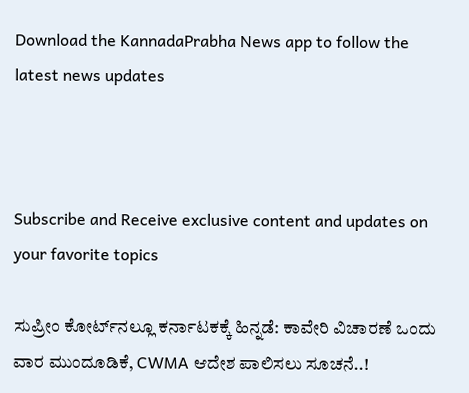Download the KannadaPrabha News app to follow the latest news updates



Subscribe and Receive exclusive content and updates on your favorite topics

ಸುಪ್ರೀಂ ಕೋರ್ಟ್‌ನಲ್ಲೂ ಕರ್ನಾಟಕಕ್ಕೆ ಹಿನ್ನಡೆ: ಕಾವೇರಿ ವಿಚಾರಣೆ ಒಂದು ವಾರ ಮುಂದೂಡಿಕೆ, CWMA ಆದೇಶ ಪಾಲಿಸಲು ಸೂಚನೆ..!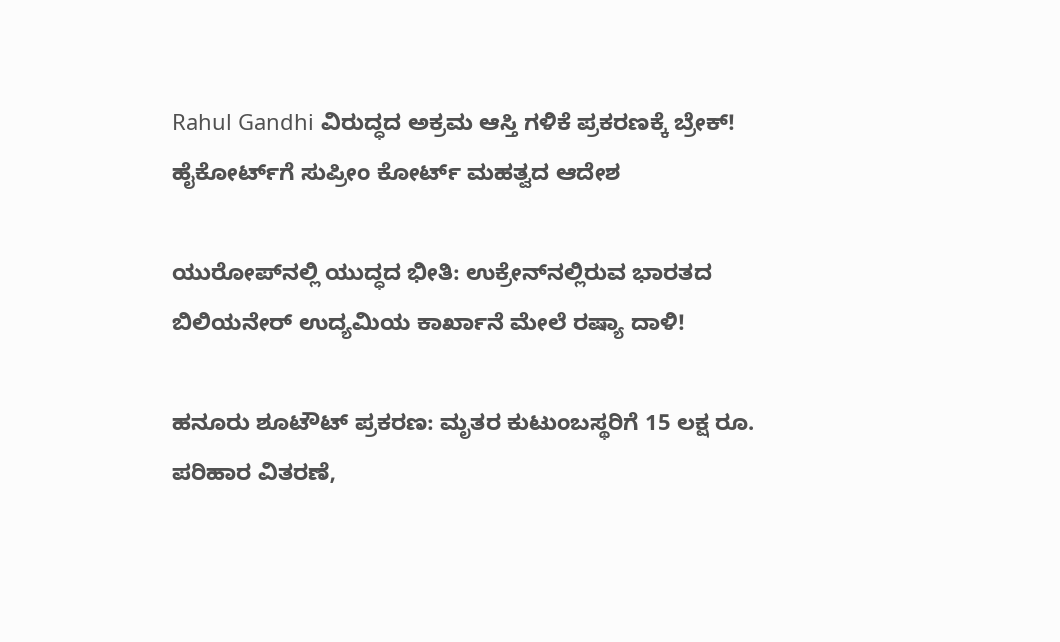Rahul Gandhi ವಿರುದ್ಧದ ಅಕ್ರಮ ಆಸ್ತಿ ಗಳಿಕೆ ಪ್ರಕರಣಕ್ಕೆ ಬ್ರೇಕ್! ಹೈಕೋರ್ಟ್‌ಗೆ ಸುಪ್ರೀಂ ಕೋರ್ಟ್ ಮಹತ್ವದ ಆದೇಶ

ಯುರೋಪ್‌ನಲ್ಲಿ ಯುದ್ಧದ ಭೀತಿ: ಉಕ್ರೇನ್‌ನಲ್ಲಿರುವ ಭಾರತದ ಬಿಲಿಯನೇರ್‌ ಉದ್ಯಮಿಯ ಕಾರ್ಖಾನೆ ಮೇಲೆ ರಷ್ಯಾ ದಾಳಿ!

ಹನೂರು ಶೂಟೌಟ್ ಪ್ರಕರಣ: ಮೃತರ ಕುಟುಂಬಸ್ಥರಿಗೆ 15 ಲಕ್ಷ ರೂ. ಪರಿಹಾರ ವಿತರಣೆ,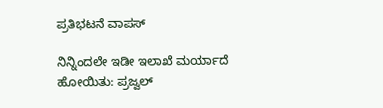ಪ್ರತಿಭಟನೆ ವಾಪಸ್

ನಿನ್ನಿಂದಲೇ ಇಡೀ ಇಲಾಖೆ ಮರ್ಯಾದೆ ಹೋಯಿತು: ಪ್ರಜ್ವಲ್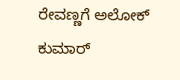ರೇವಣ್ಣಗೆ ಅಲೋಕ್ ಕುಮಾರ್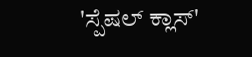'ಸ್ಪೆಷಲ್ ಕ್ಲಾಸ್'